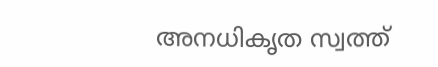അനധികൃത സ്വത്ത്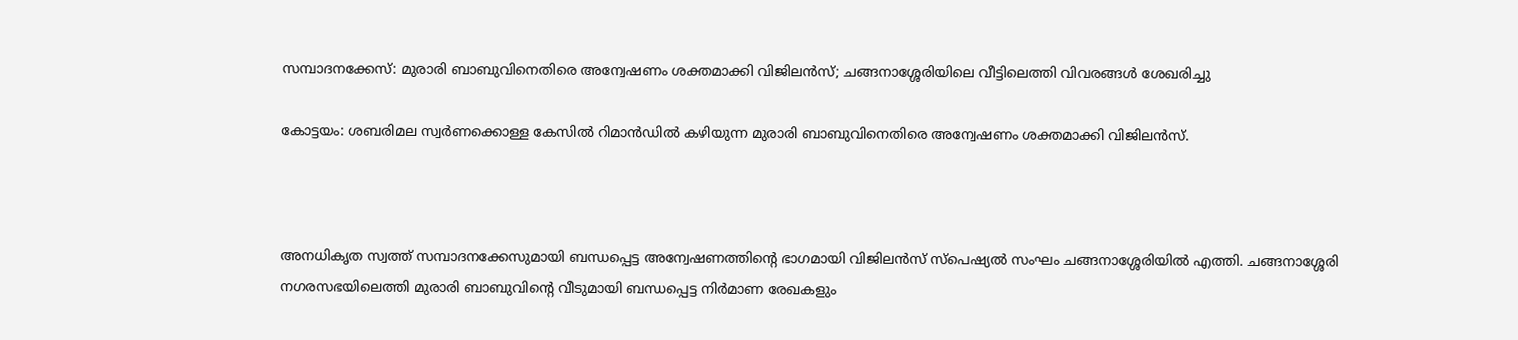സമ്പാദനക്കേസ്: മുരാരി ബാബുവിനെതിരെ അന്വേഷണം ശക്തമാക്കി വിജിലന്‍സ്; ചങ്ങനാശ്ശേരിയിലെ വീട്ടിലെത്തി വിവരങ്ങള്‍ ശേഖരിച്ചു

കോട്ടയം: ശബരിമല സ്വര്‍ണക്കൊള്ള കേസില്‍ റിമാന്‍ഡില്‍ കഴിയുന്ന മുരാരി ബാബുവിനെതിരെ അന്വേഷണം ശക്തമാക്കി വിജിലന്‍സ്.



അനധികൃത സ്വത്ത് സമ്പാദനക്കേസുമായി ബന്ധപ്പെട്ട അന്വേഷണത്തിന്റെ ഭാഗമായി വിജിലന്‍സ് സ്പെഷ്യല്‍ സംഘം ചങ്ങനാശ്ശേരിയില്‍ എത്തി. ചങ്ങനാശ്ശേരി നഗരസഭയിലെത്തി മുരാരി ബാബുവിന്റെ വീടുമായി ബന്ധപ്പെട്ട നിര്‍മാണ രേഖകളും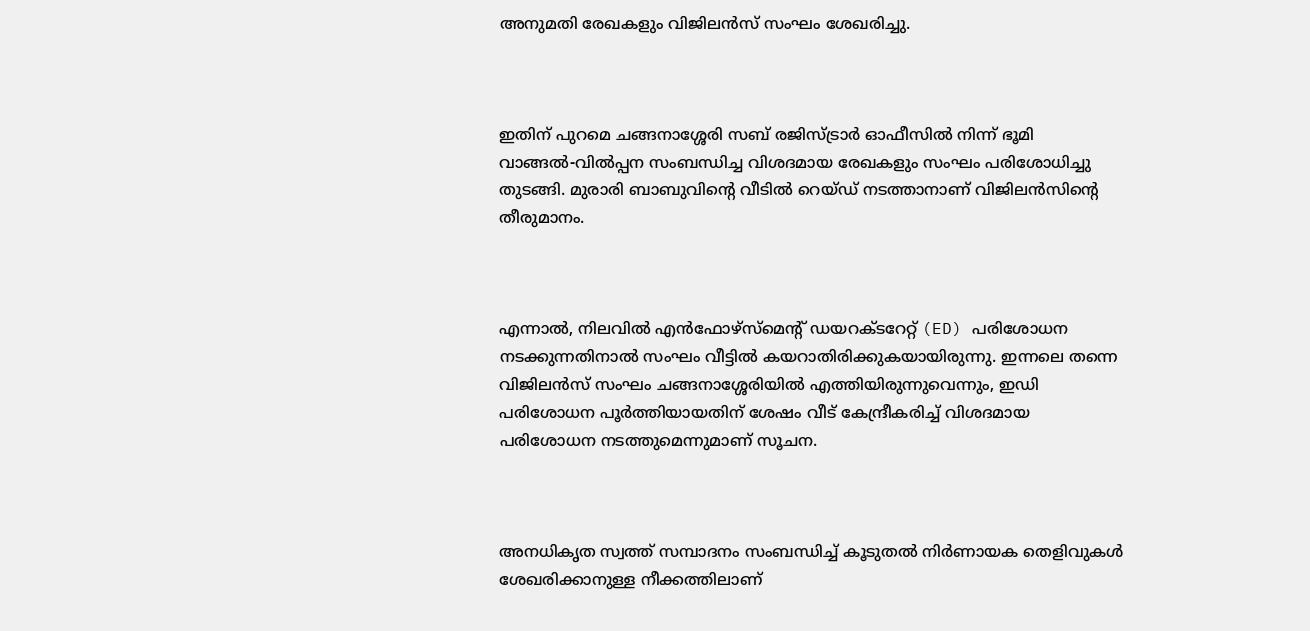അനുമതി രേഖകളും വിജിലന്‍സ് സംഘം ശേഖരിച്ചു.



ഇതിന് പുറമെ ചങ്ങനാശ്ശേരി സബ് രജിസ്ട്രാര്‍ ഓഫീസില്‍ നിന്ന് ഭൂമി വാങ്ങല്‍-വില്‍പ്പന സംബന്ധിച്ച വിശദമായ രേഖകളും സംഘം പരിശോധിച്ചു തുടങ്ങി. മുരാരി ബാബുവിന്റെ വീടില്‍ റെയ്ഡ് നടത്താനാണ് വിജിലന്‍സിന്റെ തീരുമാനം.



എന്നാല്‍, നിലവില്‍ എന്‍ഫോഴ്‌സ്‌മെന്റ് ഡയറക്ടറേറ്റ് (ED) പരിശോധന നടക്കുന്നതിനാല്‍ സംഘം വീട്ടില്‍ കയറാതിരിക്കുകയായിരുന്നു. ഇന്നലെ തന്നെ വിജിലന്‍സ് സംഘം ചങ്ങനാശ്ശേരിയില്‍ എത്തിയിരുന്നുവെന്നും, ഇഡി പരിശോധന പൂര്‍ത്തിയായതിന് ശേഷം വീട് കേന്ദ്രീകരിച്ച്‌ വിശദമായ പരിശോധന നടത്തുമെന്നുമാണ് സൂചന.



അനധികൃത സ്വത്ത് സമ്പാദനം സംബന്ധിച്ച്‌ കൂടുതല്‍ നിര്‍ണായക തെളിവുകള്‍ ശേഖരിക്കാനുള്ള നീക്കത്തിലാണ്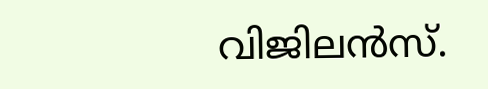വിജിലന്‍സ്.